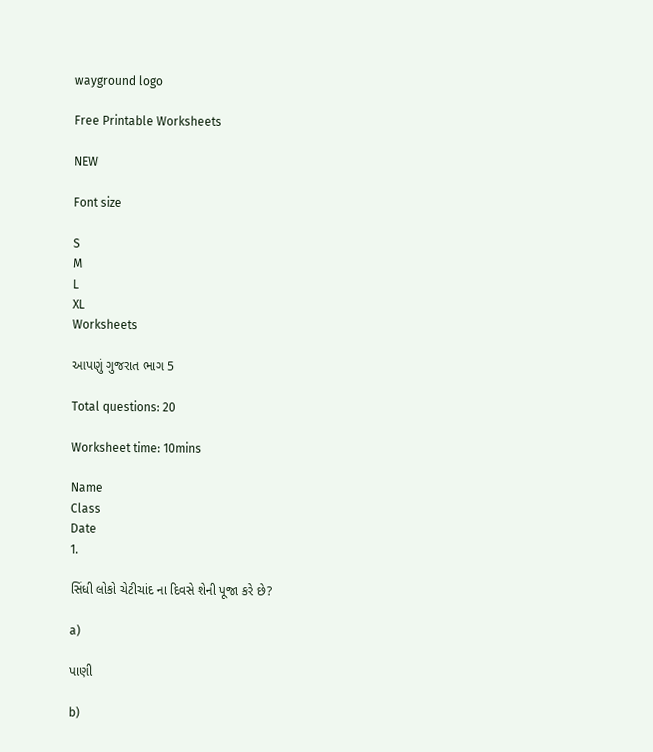wayground logo

Free Printable Worksheets

NEW

Font size

S
M
L
XL
Worksheets

આપણું ગુજરાત ભાગ 5

Total questions: 20

Worksheet time: 10mins

Name
Class
Date
1.

સિંધી લોકો ચેટીચાંદ ના દિવસે શેની પૂજા કરે છે?

a)

પાણી

b)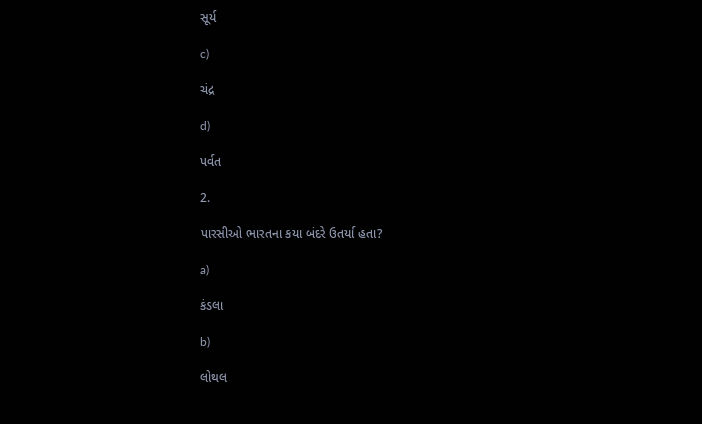સૂર્ય

c)

ચંદ્ર

d)

પર્વત

2.

પારસીઓ ભારતના કયા બંદરે ઉતર્યા હતા?

a)

કંડલા

b)

લોથલ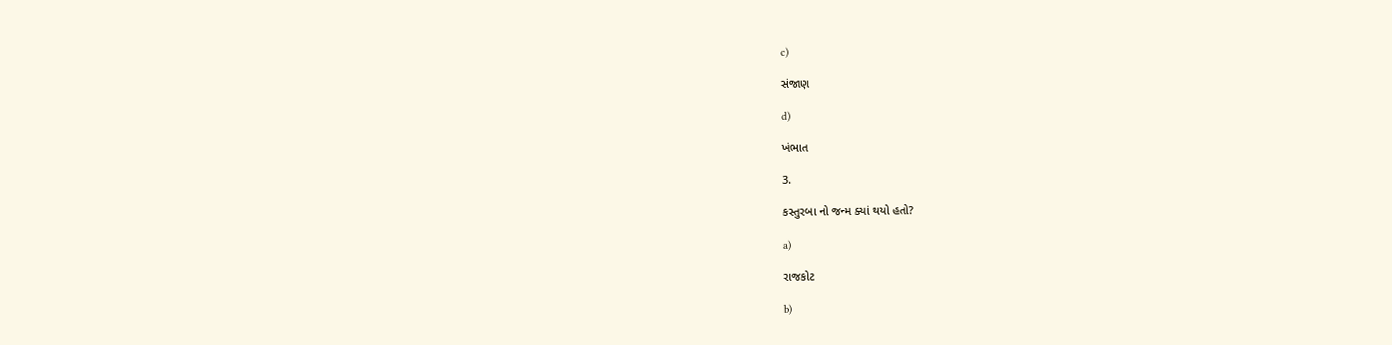c)

સંજાણ

d)

ખંભાત

3.

કસ્તુરબા નો જન્મ ક્યાં થયો હતો?

a)

રાજકોટ

b)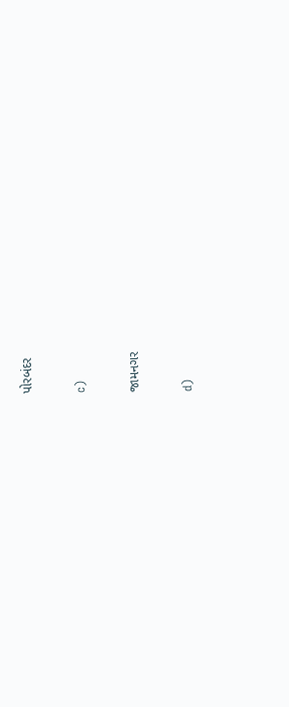પોરબંદર

c)

જામનગર

d)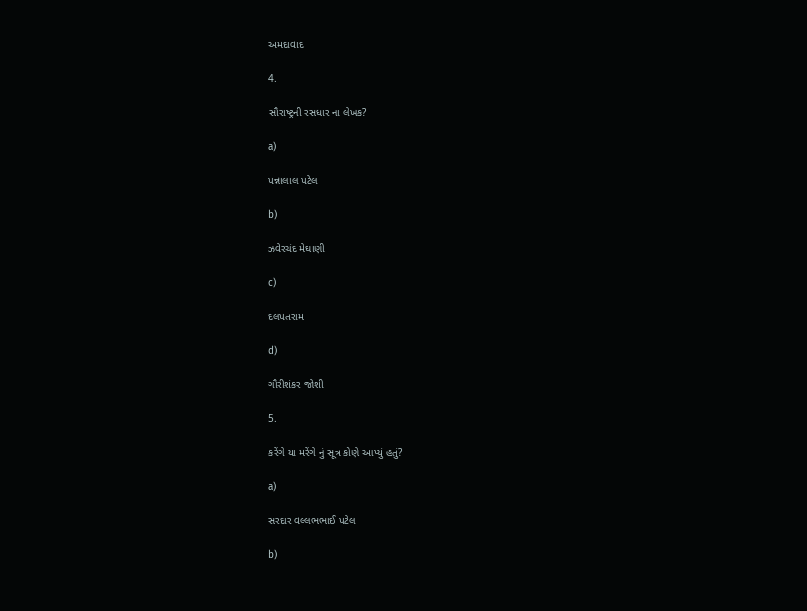અમદાવાદ

4.

સૌરાષ્ટ્રની રસધાર ના લેખક?

a)

પન્નાલાલ પટેલ

b)

ઝવેરચંદ મેઘાણી

c)

દલપતરામ

d)

ગૌરીશંકર જોશી

5.

કરેંગે યા મરેંગે નું સૂત્ર કોણે આપ્યું હતું?

a)

સરદાર વલ્લભભાઈ પટેલ

b)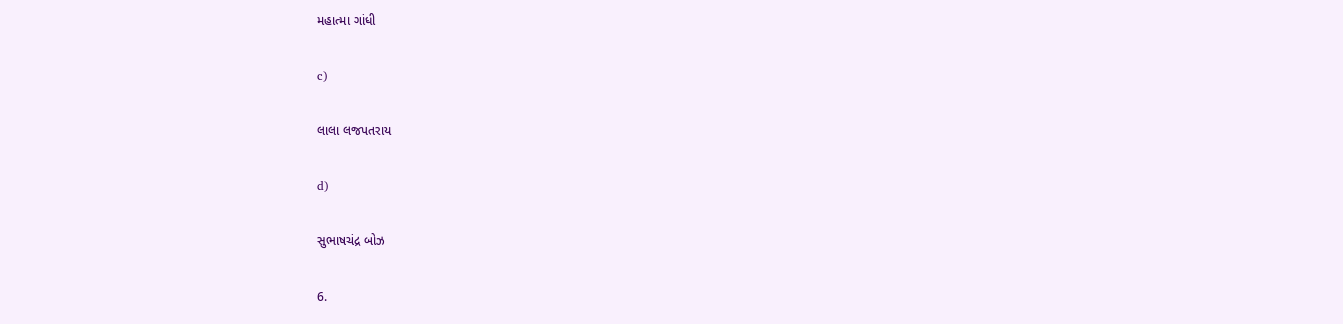મહાત્મા ગાંધી

c)

લાલા લજપતરાય

d)

સુભાષચંદ્ર બોઝ

6.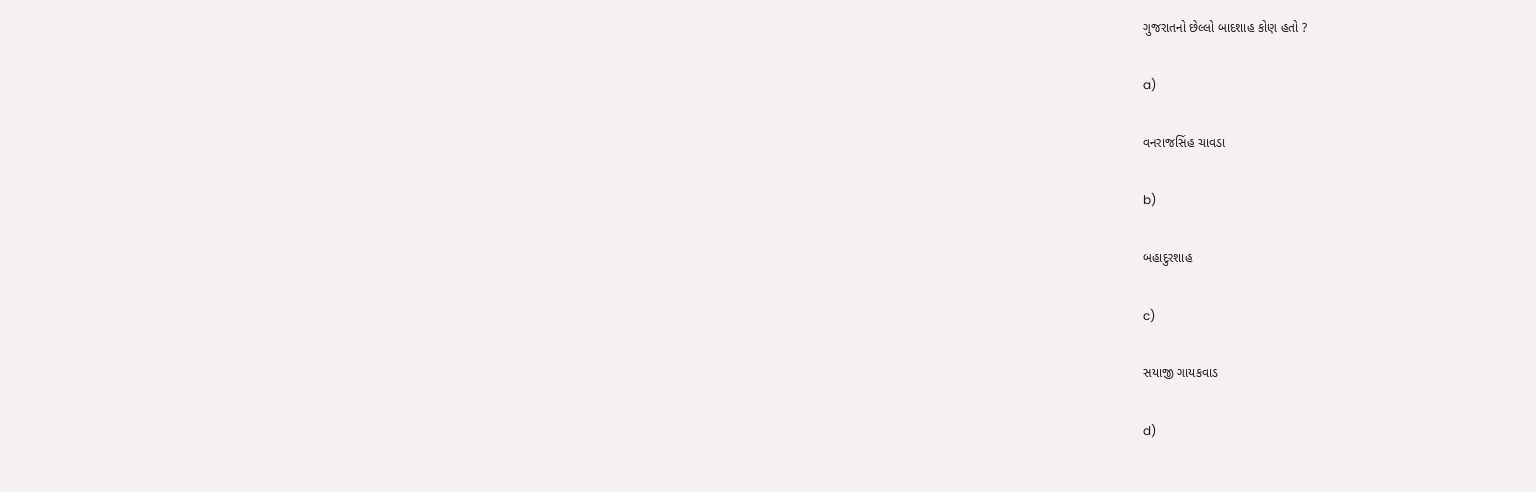ગુજરાતનો છેલ્લો બાદશાહ કોણ હતો ?

a)

વનરાજસિંહ ચાવડા

b)

બહાદુરશાહ

c)

સયાજી ગાયકવાડ

d)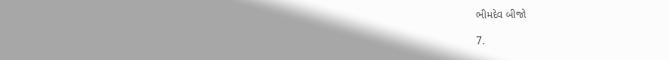ભીમદેવ બીજો

7.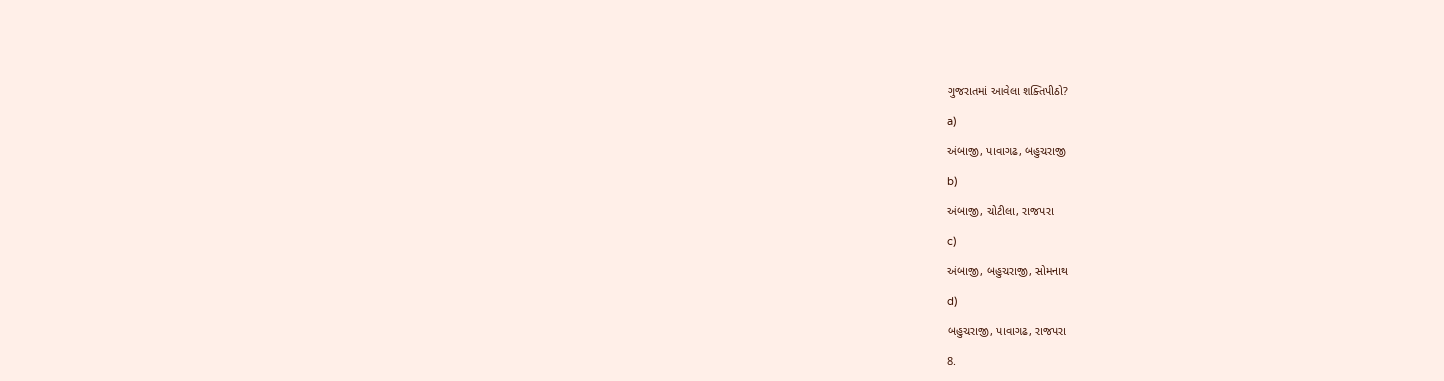ગુજરાતમાં આવેલા શક્તિપીઠો?

a)

અંબાજી, પાવાગઢ, બહુચરાજી

b)

અંબાજી, ચોટીલા, રાજપરા

c)

અંબાજી, બહુચરાજી, સોમનાથ

d)

બહુચરાજી, પાવાગઢ, રાજપરા

8.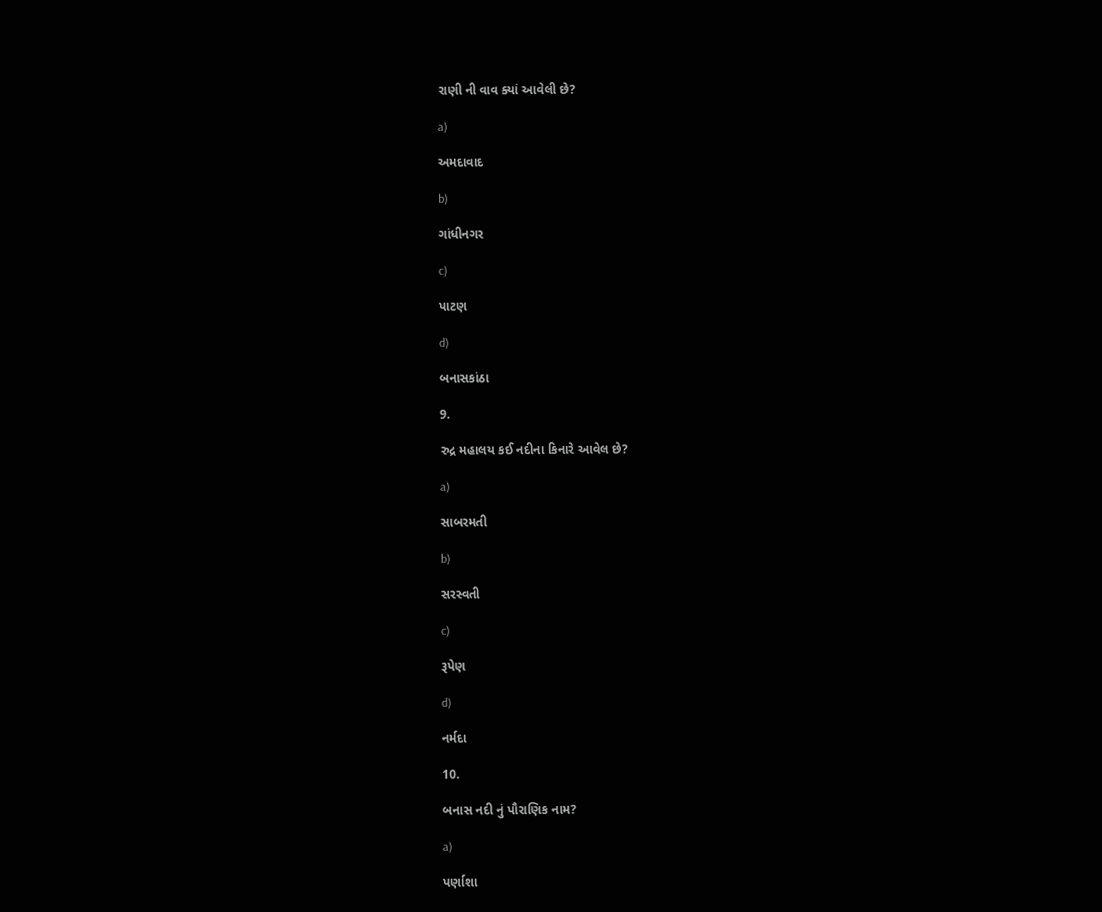રાણી ની વાવ ક્યાં આવેલી છે?

a)

અમદાવાદ

b)

ગાંધીનગર

c)

પાટણ

d)

બનાસકાંઠા

9.

રુદ્ર મહાલય કઈ નદીના કિનારે આવેલ છે?

a)

સાબરમતી

b)

સરસ્વતી

c)

રૂપેણ

d)

નર્મદા

10.

બનાસ નદી નું પૌરાણિક નામ?

a)

પર્ણાશા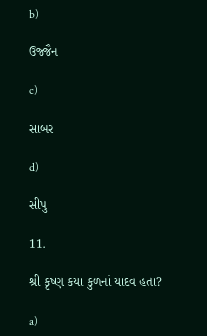b)

ઉજ્જૈન

c)

સાબર

d)

સીપુ

11.

શ્રી કૃષ્ણ કયા કુળનાં યાદવ હતા?

a)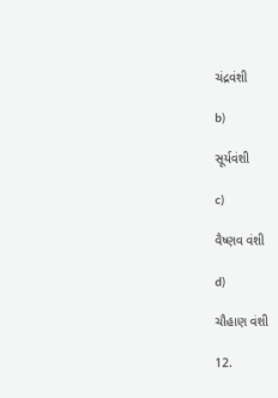ચંદ્રવંશી

b)

સૂર્યવંશી

c)

વૈષ્ણવ વંશી

d)

ચૌહાણ વંશી

12.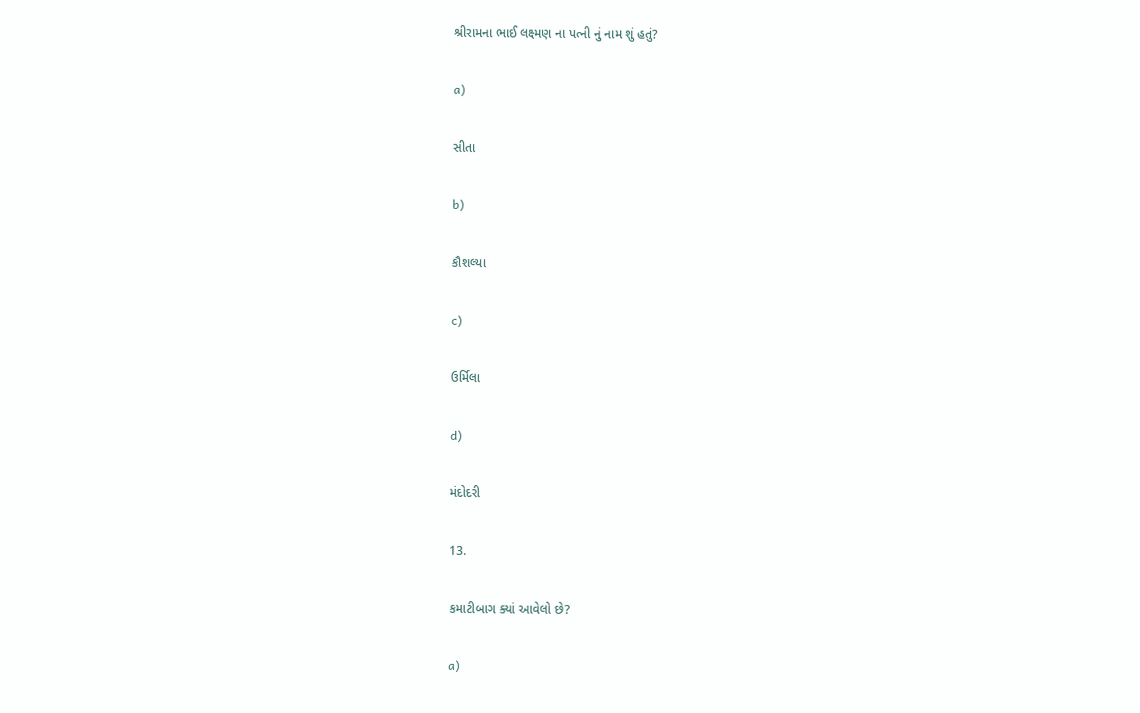શ્રીરામના ભાઈ લક્ષ્મણ ના પત્ની નું નામ શું હતું?

a)

સીતા

b)

કૌશલ્યા

c)

ઉર્મિલા

d)

મંદોદરી

13.

કમાટીબાગ ક્યાં આવેલો છે?

a)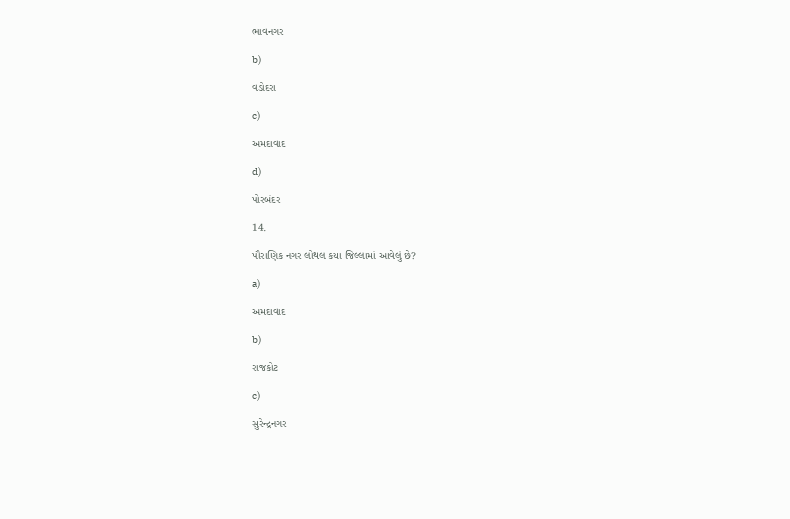ભાવનગર

b)

વડોદરા

c)

અમદાવાદ

d)

પોરબંદર

14.

પૌરાણિક નગર લોથલ કયા જિલ્લામાં આવેલું છે?

a)

અમદાવાદ

b)

રાજકોટ

c)

સુરેન્દ્રનગર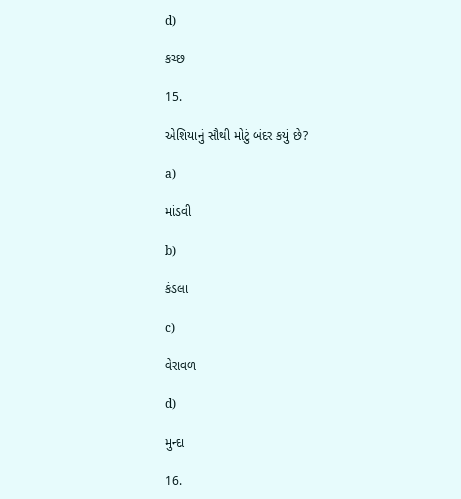d)

કચ્છ

15.

એશિયાનું સૌથી મોટું બંદર કયું છે?

a)

માંડવી

b)

કંડલા

c)

વેરાવળ

d)

મુન્દા

16.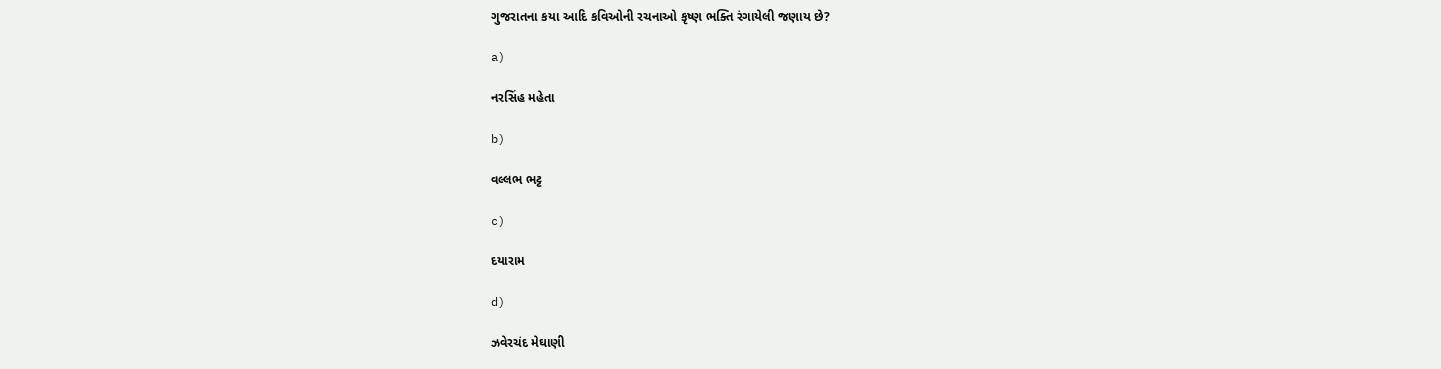ગુજરાતના કયા આદિ કવિઓની રચનાઓ કૃષ્ણ ભક્તિ રંગાયેલી જણાય છે?

a)

નરસિંહ મહેતા

b)

વલ્લભ ભટ્ટ

c)

દયારામ

d)

ઝવેરચંદ મેઘાણી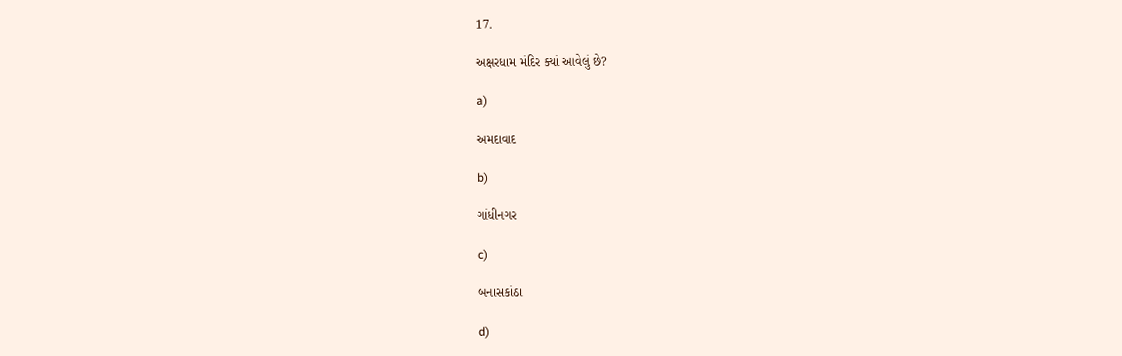17.

અક્ષરધામ મંદિર ક્યાં આવેલું છે?

a)

અમદાવાદ

b)

ગાંધીનગર

c)

બનાસકાંઠા

d)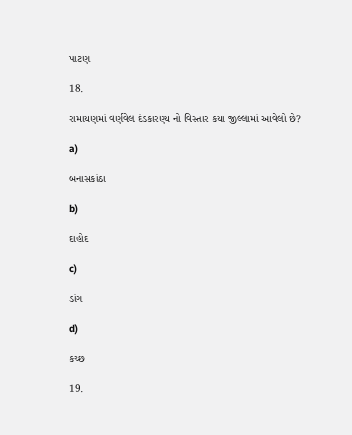પાટણ

18.

રામાયણમાં વર્ણવેલ દંડકારણ્ય નો વિસ્તાર કયા જીલ્લામાં આવેલો છે?

a)

બનાસકાંઠા

b)

દાહોદ

c)

ડાંગ

d)

કચ્છ

19.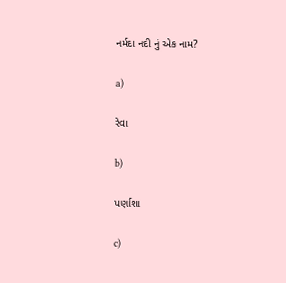નર્મદા નદી નું એક નામ?

a)

રેવા

b)

પર્ણાશા

c)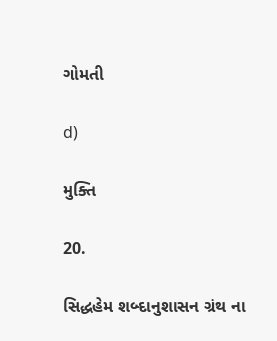ગોમતી

d)

મુક્તિ

20.

સિદ્ધહેમ શબ્દાનુશાસન ગ્રંથ ના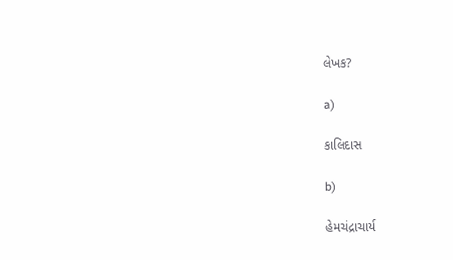લેખક?

a)

કાલિદાસ

b)

હેમચંદ્રાચાર્ય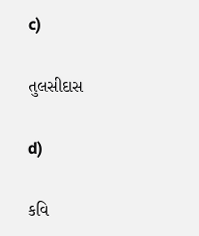c)

તુલસીદાસ

d)

કવિ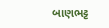બાણભટ્ટ